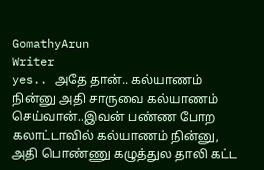GomathyArun
Writer
yes.. அதே தான்.. கல்யாணம் நின்னு அதி சாருவை கல்யாணம் செய்வான்..இவன் பண்ண போற கலாட்டாவில் கல்யாணம் நின்னு, அதி பொண்ணு கழுத்துல தாலி கட்ட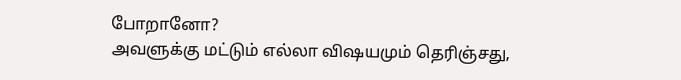போறானோ?
அவளுக்கு மட்டும் எல்லா விஷயமும் தெரிஞ்சது,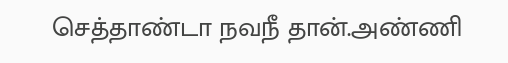செத்தாண்டா நவநீ தான்.அண்ணி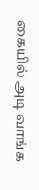கையில் அடி வாங்க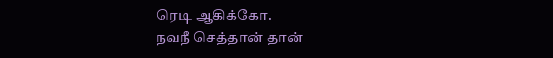ரெடி ஆகிக்கோ.
நவநீ செத்தான் தான்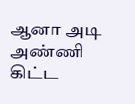ஆனா அடி அண்ணி கிட்ட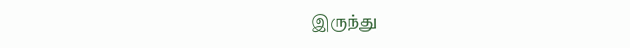இருந்து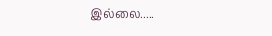இல்லை.....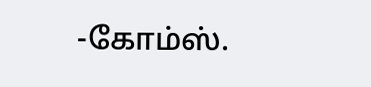-கோம்ஸ்.